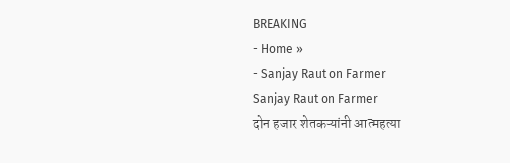BREAKING
- Home »
- Sanjay Raut on Farmer
Sanjay Raut on Farmer
दोन हजार शेतकऱ्यांनी आत्महत्या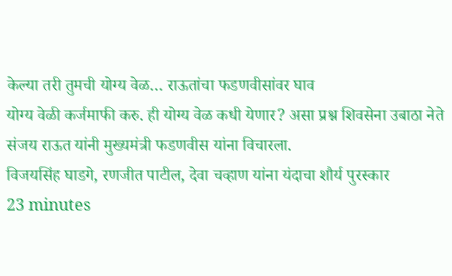केल्या तरी तुमची योग्य वेळ… राऊतांचा फडणवीसांवर घाव
योग्य वेळी कर्जमाफी करु. ही योग्य वेळ कधी येणार? असा प्रश्न शिवसेना उबाठा नेते संजय राऊत यांनी मुख्यमंत्री फडणवीस यांना विचारला.
विजयसिंह घाडगे, रणजीत पाटील, देवा चव्हाण यांना यंदाचा शौर्य पुरस्कार
23 minutes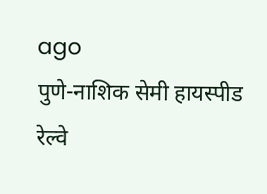ago
पुणे-नाशिक सेमी हायस्पीड रेल्वे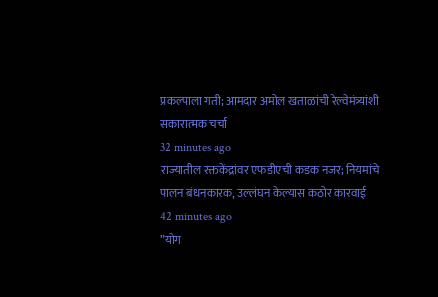प्रकल्पाला गती; आमदार अमोल खताळांची रेल्वेमंत्र्यांशी सकारात्मक चर्चा
32 minutes ago
राज्यातील रक्तकेंद्रांवर एफडीएची कडक नजर; नियमांचे पालन बंधनकारक, उल्लंघन केल्यास कठोर कारवाई
42 minutes ago
”योग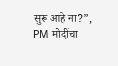सुरू आहे ना?”, PM मोदींचा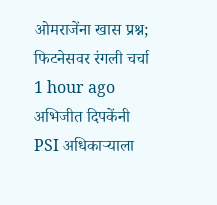ओमराजेंना खास प्रश्न; फिटनेसवर रंगली चर्चा
1 hour ago
अभिजीत दिपकेंनी PSI अधिकाऱ्याला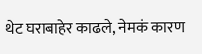थेट घराबाहेर काढले, नेमकं कारण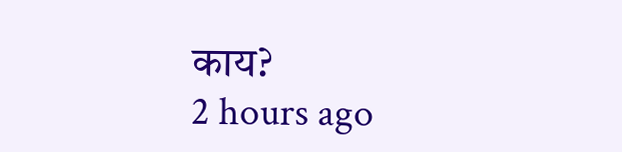काय?
2 hours ago